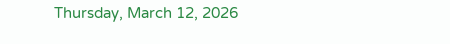Thursday, March 12, 2026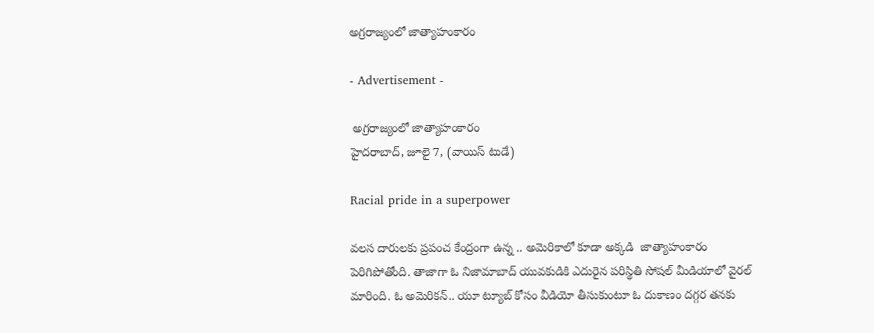అగ్రరాజ్యంలో జాత్యాహంకారం

- Advertisement -

 అగ్రరాజ్యంలో జాత్యాహంకారం
హైదరాబాద్, జూలై 7, (వాయిస్ టుడే)

Racial pride in a superpower

వలస దారులకు ప్రపంచ కేంద్రంగా ఉన్న .. అమెరికాలో కూడా అక్కడి  జాత్యాహంకారం పెరిగిపోతోంది. తాజాగా ఓ నిజామాబాద్ యువకుడికి ఎదురైన పరిస్థితి సోషల్ మీడియాలో వైరల్ మారింది. ఓ అమెరికన్.. యూ ట్యూబ్ కోసం వీడియో తీసుకుంటూ ఓ దుకాణం దగ్గర తనకు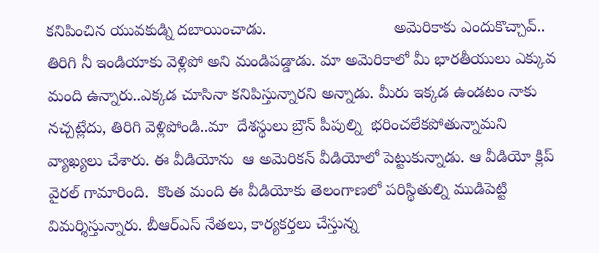కనిపించిన యువకుడ్ని దబాయించాడు.                            అమెరికాకు ఎందుకొచ్చావ్.. తిరిగి నీ ఇండియాకు వెళ్లిపో అని మండిపడ్డాడు. మా అమెరికాలో మీ భారతీయులు ఎక్కువ మంది ఉన్నారు..ఎక్కడ చూసినా కనిపిస్తున్నారని అన్నాడు. మీరు ఇక్కడ ఉండటం నాకు నచ్చట్లేదు, తిరిగి వెళ్లిపోండి..మా  దేశస్థులు బ్రౌన్ పీపుల్ని  భరించలేకపోతున్నామని వ్యాఖ్యలు చేశారు. ఈ వీడియోను  ఆ అమెరికన్ వీడియోలో పెట్టుకున్నాడు. ఆ వీడియో క్లిప్ వైరల్ గామారింది.  కొంత మంది ఈ వీడియోకు తెలంగాణలో పరిస్థితుల్ని ముడిపెట్టి విమర్శిస్తున్నారు. బీఆర్ఎస్ నేతలు, కార్యకర్తలు చేస్తున్న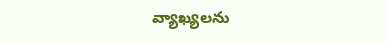వ్యాఖ్యలను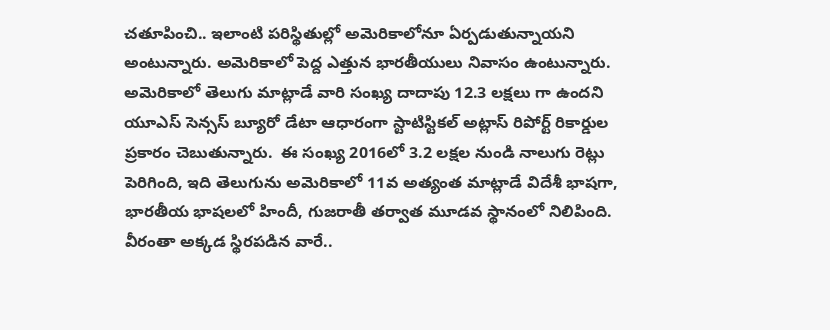చతూపించి.. ఇలాంటి పరిస్థితుల్లో అమెరికాలోనూ ఏర్పడుతున్నాయని అంటున్నారు. అమెరికాలో పెద్ద ఎత్తున భారతీయులు నివాసం ఉంటున్నారు.  అమెరికాలో తెలుగు మాట్లాడే వారి సంఖ్య దాదాపు 12.3 లక్షలు గా ఉందని యూఎస్ సెన్సస్ బ్యూరో డేటా ఆధారంగా స్టాటిస్టికల్ అట్లాస్ రిపోర్ట్ రికార్డుల ప్రకారం చెబుతున్నారు.  ఈ సంఖ్య 2016లో 3.2 లక్షల నుండి నాలుగు రెట్లు పెరిగింది, ఇది తెలుగును అమెరికాలో 11వ అత్యంత మాట్లాడే విదేశీ భాషగా, భారతీయ భాషలలో హిందీ, గుజరాతీ తర్వాత మూడవ స్థానంలో నిలిపింది. వీరంతా అక్కడ స్థిరపడిన వారే..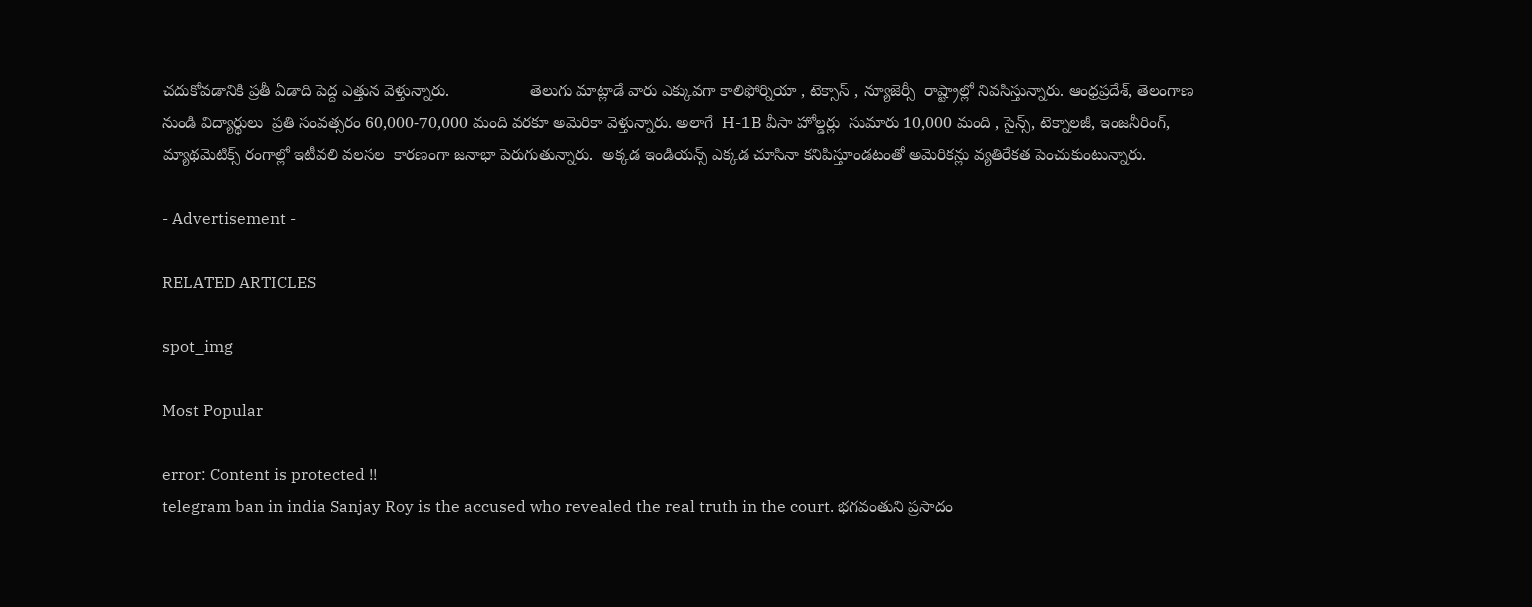చదుకోవడానికి ప్రతీ ఏడాది పెద్ద ఎత్తున వెళ్తున్నారు.                  తెలుగు మాట్లాడే వారు ఎక్కువగా కాలిఫోర్నియా , టెక్సాస్ , న్యూజెర్సీ  రాష్ట్రాల్లో నివసిస్తున్నారు. ఆంధ్రప్రదేశ్, తెలంగాణ నుండి విద్యార్థులు  ప్రతి సంవత్సరం 60,000-70,000 మంది వరకూ అమెరికా వెళ్తున్నారు. అలాగే  H-1B వీసా హోల్డర్లు  సుమారు 10,000 మంది , సైన్స్, టెక్నాలజీ, ఇంజనీరింగ్, మ్యాథమెటిక్స్ రంగాల్లో ఇటీవలి వలసల  కారణంగా జనాభా పెరుగుతున్నారు.  అక్కడ ఇండియన్స్ ఎక్కడ చూసినా కనిపిస్తూండటంతో అమెరికన్లు వ్యతిరేకత పెంచుకుంటున్నారు.

- Advertisement -

RELATED ARTICLES

spot_img

Most Popular

error: Content is protected !!
telegram ban in india Sanjay Roy is the accused who revealed the real truth in the court. భగవంతుని ప్రసాదం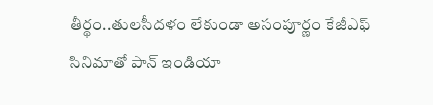తీర్థం..తులసీదళం లేకుండా అసంపూర్ణం కేజీఎఫ్ సినిమాతో పాన్ ఇండియా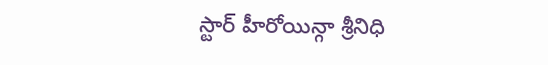స్టార్ హీరోయిన్గా శ్రీనిధి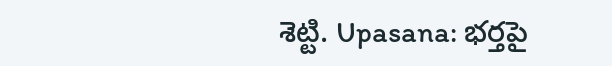శెట్టి. Upasana: భర్తపై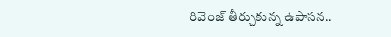రివెంజ్ తీర్చుకున్న ఉపాసన..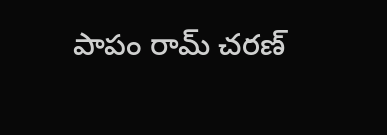పాపం రామ్ చరణ్